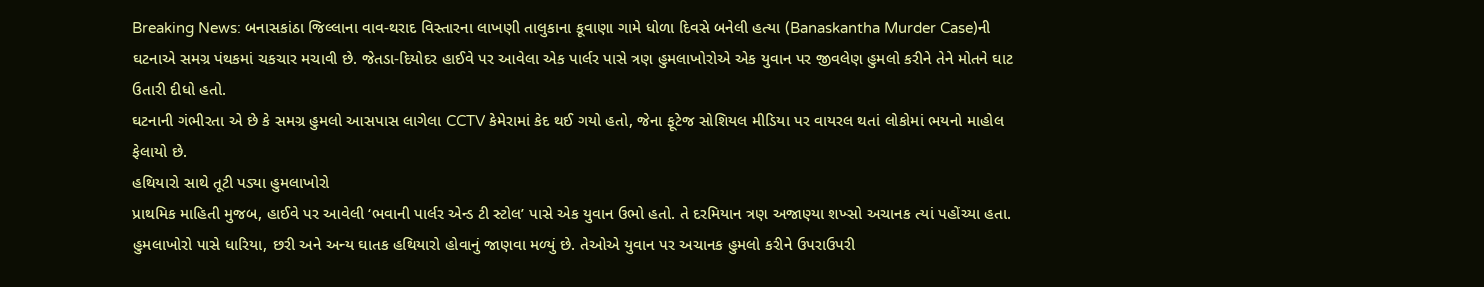Breaking News: બનાસકાંઠા જિલ્લાના વાવ-થરાદ વિસ્તારના લાખણી તાલુકાના કૂવાણા ગામે ધોળા દિવસે બનેલી હત્યા (Banaskantha Murder Case)ની ઘટનાએ સમગ્ર પંથકમાં ચકચાર મચાવી છે. જેતડા-દિયોદર હાઈવે પર આવેલા એક પાર્લર પાસે ત્રણ હુમલાખોરોએ એક યુવાન પર જીવલેણ હુમલો કરીને તેને મોતને ઘાટ ઉતારી દીધો હતો.
ઘટનાની ગંભીરતા એ છે કે સમગ્ર હુમલો આસપાસ લાગેલા CCTV કેમેરામાં કેદ થઈ ગયો હતો, જેના ફૂટેજ સોશિયલ મીડિયા પર વાયરલ થતાં લોકોમાં ભયનો માહોલ ફેલાયો છે.
હથિયારો સાથે તૂટી પડ્યા હુમલાખોરો
પ્રાથમિક માહિતી મુજબ, હાઈવે પર આવેલી ‘ભવાની પાર્લર એન્ડ ટી સ્ટોલ’ પાસે એક યુવાન ઉભો હતો. તે દરમિયાન ત્રણ અજાણ્યા શખ્સો અચાનક ત્યાં પહોંચ્યા હતા. હુમલાખોરો પાસે ધારિયા, છરી અને અન્ય ઘાતક હથિયારો હોવાનું જાણવા મળ્યું છે. તેઓએ યુવાન પર અચાનક હુમલો કરીને ઉપરાઉપરી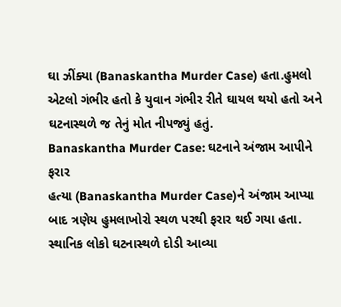ઘા ઝીંક્યા (Banaskantha Murder Case) હતા.હુમલો એટલો ગંભીર હતો કે યુવાન ગંભીર રીતે ઘાયલ થયો હતો અને ઘટનાસ્થળે જ તેનું મોત નીપજ્યું હતું.
Banaskantha Murder Case: ઘટનાને અંજામ આપીને ફરાર
હત્યા (Banaskantha Murder Case)ને અંજામ આપ્યા બાદ ત્રણેય હુમલાખોરો સ્થળ પરથી ફરાર થઈ ગયા હતા. સ્થાનિક લોકો ઘટનાસ્થળે દોડી આવ્યા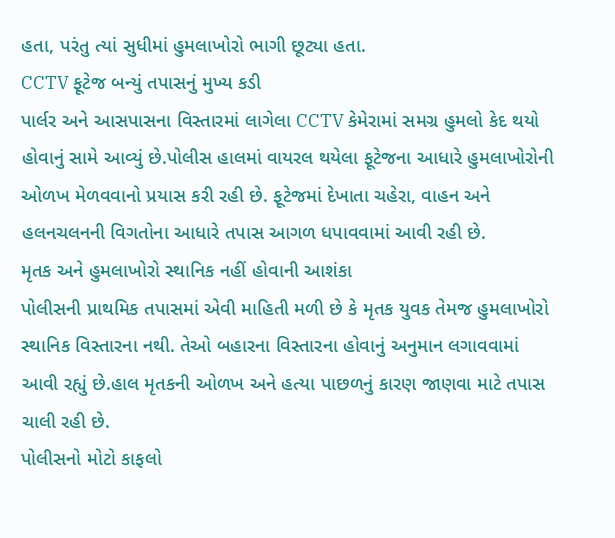હતા, પરંતુ ત્યાં સુધીમાં હુમલાખોરો ભાગી છૂટ્યા હતા.
CCTV ફૂટેજ બન્યું તપાસનું મુખ્ય કડી
પાર્લર અને આસપાસના વિસ્તારમાં લાગેલા CCTV કેમેરામાં સમગ્ર હુમલો કેદ થયો હોવાનું સામે આવ્યું છે.પોલીસ હાલમાં વાયરલ થયેલા ફૂટેજના આધારે હુમલાખોરોની ઓળખ મેળવવાનો પ્રયાસ કરી રહી છે. ફૂટેજમાં દેખાતા ચહેરા, વાહન અને હલનચલનની વિગતોના આધારે તપાસ આગળ ધપાવવામાં આવી રહી છે.
મૃતક અને હુમલાખોરો સ્થાનિક નહીં હોવાની આશંકા
પોલીસની પ્રાથમિક તપાસમાં એવી માહિતી મળી છે કે મૃતક યુવક તેમજ હુમલાખોરો સ્થાનિક વિસ્તારના નથી. તેઓ બહારના વિસ્તારના હોવાનું અનુમાન લગાવવામાં આવી રહ્યું છે.હાલ મૃતકની ઓળખ અને હત્યા પાછળનું કારણ જાણવા માટે તપાસ ચાલી રહી છે.
પોલીસનો મોટો કાફલો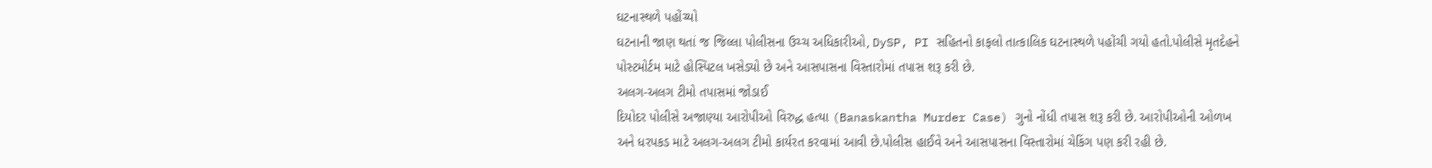ઘટનાસ્થળે પહોંચ્યો
ઘટનાની જાણ થતાં જ જિલ્લા પોલીસના ઉચ્ચ અધિકારીઓ, DySP, PI સહિતનો કાફલો તાત્કાલિક ઘટનાસ્થળે પહોંચી ગયો હતો.પોલીસે મૃતદેહને પોસ્ટમોર્ટમ માટે હોસ્પિટલ ખસેડ્યો છે અને આસપાસના વિસ્તારોમાં તપાસ શરૂ કરી છે.
અલગ-અલગ ટીમો તપાસમાં જોડાઈ
દિયોદર પોલીસે અજાણ્યા આરોપીઓ વિરુદ્ધ હત્યા (Banaskantha Murder Case) ગુનો નોંધી તપાસ શરૂ કરી છે. આરોપીઓની ઓળખ અને ધરપકડ માટે અલગ-અલગ ટીમો કાર્યરત કરવામાં આવી છે.પોલીસ હાઈવે અને આસપાસના વિસ્તારોમાં ચેકિંગ પણ કરી રહી છે.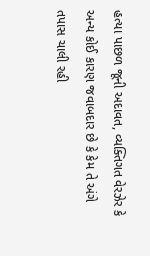હત્યા પાછળ જૂની અદાવત, વ્યક્તિગત વેરઝેર કે અન્ય કોઈ કારણ જવાબદાર છે કે કેમ તે અંગે તપાસ ચાલી રહી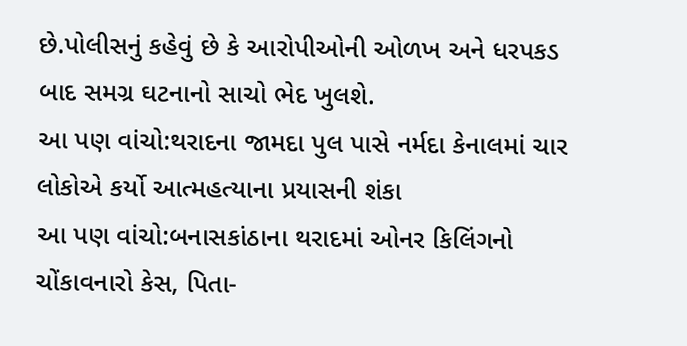છે.પોલીસનું કહેવું છે કે આરોપીઓની ઓળખ અને ધરપકડ બાદ સમગ્ર ઘટનાનો સાચો ભેદ ખુલશે.
આ પણ વાંચો:થરાદના જામદા પુલ પાસે નર્મદા કેનાલમાં ચાર લોકોએ કર્યો આત્મહત્યાના પ્રયાસની શંકા
આ પણ વાંચો:બનાસકાંઠાના થરાદમાં ઓનર કિલિંગનો ચોંકાવનારો કેસ, પિતા-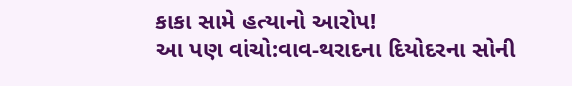કાકા સામે હત્યાનો આરોપ!
આ પણ વાંચો:વાવ-થરાદના દિયોદરના સોની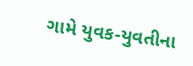ગામે યુવક-યુવતીના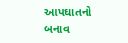આપઘાતનો બનાવ